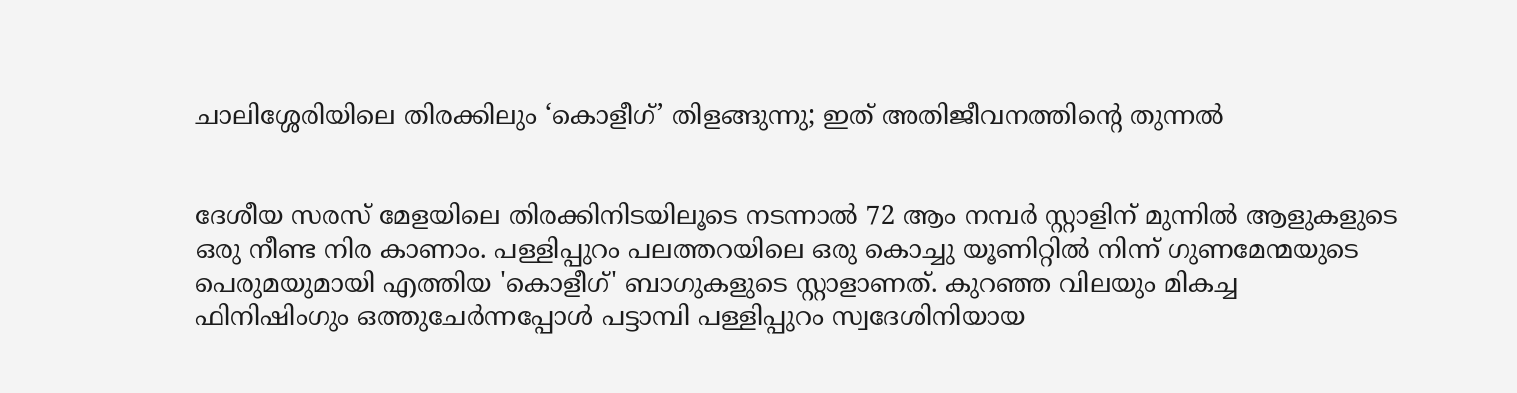ചാലിശ്ശേരിയിലെ തിരക്കിലും ‘കൊളീഗ്’ തിളങ്ങുന്നു; ഇത് അതിജീവനത്തിന്റെ തുന്നൽ


ദേശീയ സരസ് മേളയിലെ തിരക്കിനിടയിലൂടെ നടന്നാൽ 72 ആം നമ്പർ സ്റ്റാളിന് മുന്നിൽ ആളുകളുടെ ഒരു നീണ്ട നിര കാണാം. പള്ളിപ്പുറം പലത്തറയിലെ ഒരു കൊച്ചു യൂണിറ്റിൽ നിന്ന് ഗുണമേന്മയുടെ പെരുമയുമായി എത്തിയ 'കൊളീഗ്' ബാഗുകളുടെ സ്റ്റാളാണത്. കുറഞ്ഞ വിലയും മികച്ച ഫിനിഷിംഗും ഒത്തുചേർന്നപ്പോൾ പട്ടാമ്പി പള്ളിപ്പുറം സ്വദേശിനിയായ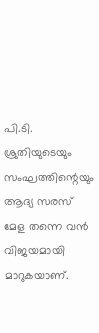പി.ടി. ശ്രുതിയുടെയും സംഘത്തിന്റെയും ആദ്യ സരസ് മേള തന്നെ വൻ വിജയമായി മാറുകയാണ്.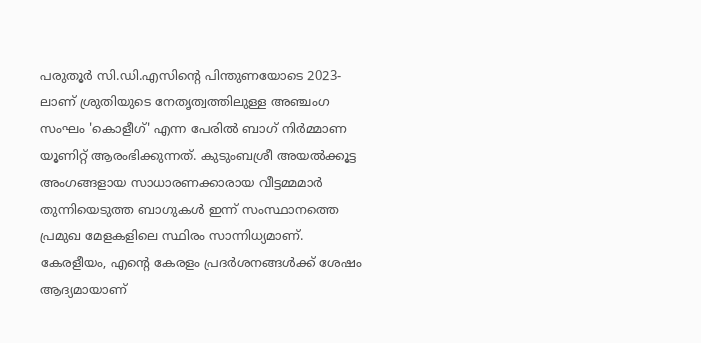പരുതൂർ സി.ഡി.എസിന്റെ പിന്തുണയോടെ 2023-ലാണ് ശ്രുതിയുടെ നേതൃത്വത്തിലുള്ള അഞ്ചംഗ സംഘം 'കൊളീഗ്' എന്ന പേരിൽ ബാഗ് നിർമ്മാണ യൂണിറ്റ് ആരംഭിക്കുന്നത്. കുടുംബശ്രീ അയൽക്കൂട്ട അംഗങ്ങളായ സാധാരണക്കാരായ വീട്ടമ്മമാർ തുന്നിയെടുത്ത ബാഗുകൾ ഇന്ന് സംസ്ഥാനത്തെ പ്രമുഖ മേളകളിലെ സ്ഥിരം സാന്നിധ്യമാണ്. കേരളീയം, എന്റെ കേരളം പ്രദർശനങ്ങൾക്ക് ശേഷം ആദ്യമായാണ്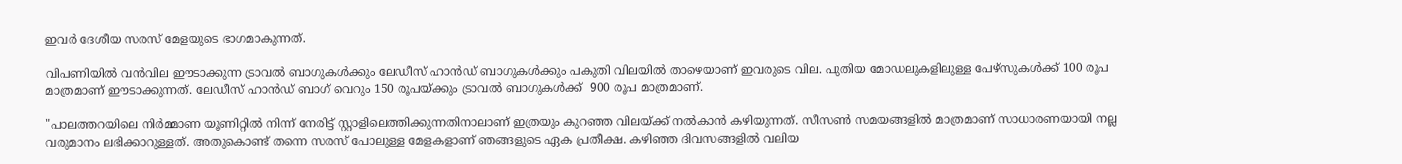ഇവർ ദേശീയ സരസ് മേളയുടെ ഭാഗമാകുന്നത്.

വിപണിയിൽ വൻവില ഈടാക്കുന്ന ട്രാവൽ ബാഗുകൾക്കും ലേഡീസ് ഹാൻഡ് ബാഗുകൾക്കും പകുതി വിലയിൽ താഴെയാണ് ഇവരുടെ വില. പുതിയ മോഡലുകളിലുള്ള പേഴ്സുകൾക്ക് 100 രൂപ മാത്രമാണ് ഈടാക്കുന്നത്. ലേഡീസ് ഹാൻഡ് ബാഗ് വെറും 150 രൂപയ്ക്കും ട്രാവൽ ബാഗുകൾക്ക്  900 രൂപ മാത്രമാണ്.

"പാലത്തറയിലെ നിർമ്മാണ യൂണിറ്റിൽ നിന്ന് നേരിട്ട് സ്റ്റാളിലെത്തിക്കുന്നതിനാലാണ് ഇത്രയും കുറഞ്ഞ വിലയ്ക്ക് നൽകാൻ കഴിയുന്നത്. സീസൺ സമയങ്ങളിൽ മാത്രമാണ് സാധാരണയായി നല്ല വരുമാനം ലഭിക്കാറുള്ളത്. അതുകൊണ്ട് തന്നെ സരസ് പോലുള്ള മേളകളാണ് ഞങ്ങളുടെ ഏക പ്രതീക്ഷ. കഴിഞ്ഞ ദിവസങ്ങളിൽ വലിയ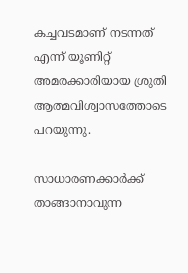കച്ചവടമാണ് നടന്നത് എന്ന് യൂണിറ്റ് അമരക്കാരിയായ ശ്രുതി ആത്മവിശ്വാസത്തോടെ പറയുന്നു.

സാധാരണക്കാർക്ക് താങ്ങാനാവുന്ന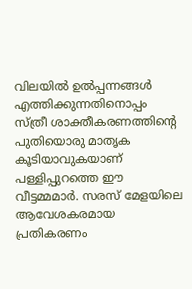വിലയിൽ ഉൽപ്പന്നങ്ങൾ എത്തിക്കുന്നതിനൊപ്പം സ്ത്രീ ശാക്തീകരണത്തിന്റെ പുതിയൊരു മാതൃക കൂടിയാവുകയാണ് പള്ളിപ്പുറത്തെ ഈ വീട്ടമ്മമാർ. സരസ് മേളയിലെ ആവേശകരമായ പ്രതികരണം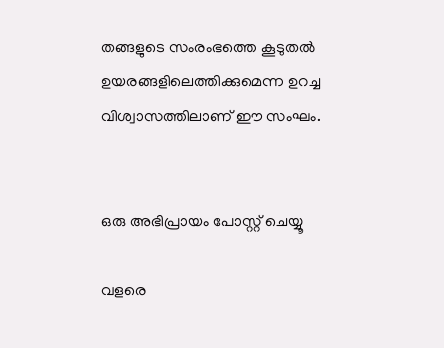തങ്ങളുടെ സംരംഭത്തെ കൂടുതൽ ഉയരങ്ങളിലെത്തിക്കുമെന്ന ഉറച്ച വിശ്വാസത്തിലാണ് ഈ സംഘം.


ഒരു അഭിപ്രായം പോസ്റ്റ് ചെയ്യൂ

വളരെ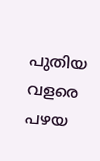പുതിയ വളരെ പഴയ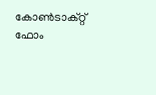കോൺടാക്റ്റ് ഫോം